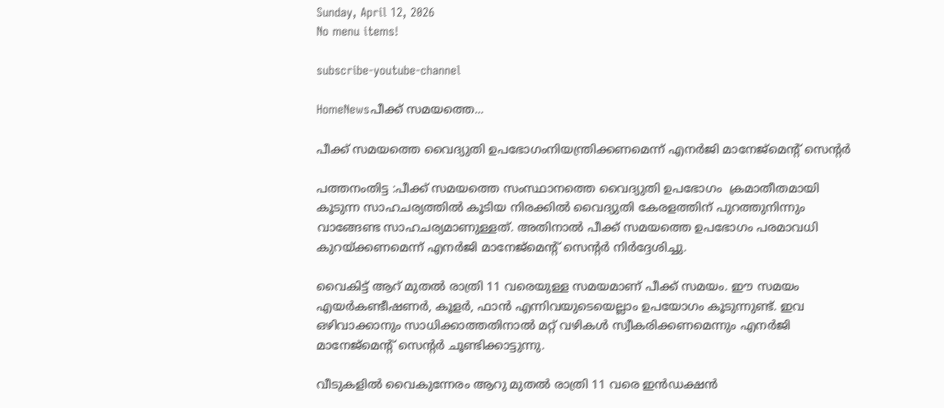Sunday, April 12, 2026
No menu items!

subscribe-youtube-channel

HomeNewsപീക്ക് സമയത്തെ...

പീക്ക് സമയത്തെ വൈദ്യുതി ഉപഭോഗംനിയന്ത്രിക്കണമെന്ന് എനര്‍ജി മാനേജ്മെന്റ് സെന്റര്‍

പത്തനംതിട്ട :പീക്ക് സമയത്തെ സംസ്ഥാനത്തെ വൈദ്യുതി ഉപഭോഗം  ക്രമാതീതമായി കൂടുന്ന സാഹചര്യത്തില്‍ കൂടിയ നിരക്കില്‍ വൈദ്യുതി കേരളത്തിന് പുറത്തുനിന്നും വാങ്ങേണ്ട സാഹചര്യമാണുള്ളത്. അതിനാൽ പീക്ക് സമയത്തെ ഉപഭോഗം പരമാവധി കുറയ്ക്കണമെന്ന് എനര്‍ജി മാനേജ്മെന്റ് സെന്റര്‍ നിർദ്ദേശിച്ചു.

വൈകിട്ട് ആറ് മുതല്‍ രാത്രി 11 വരെയുള്ള സമയമാണ് പീക്ക് സമയം. ഈ സമയം എയര്‍കണ്ടീഷണര്‍, കൂളര്‍, ഫാന്‍ എന്നിവയുടെയെല്ലാം ഉപയോഗം കൂടുന്നുണ്ട്. ഇവ ഒഴിവാക്കാനും സാധിക്കാത്തതിനാൽ മറ്റ് വഴികള്‍ സ്വീകരിക്കണമെന്നും എനര്‍ജി മാനേജ്മെന്റ് സെന്റര്‍ ചൂണ്ടിക്കാട്ടുന്നു.

വീടുകളില്‍ വൈകുന്നേരം ആറു മുതല്‍ രാത്രി 11 വരെ ഇന്‍ഡക്ഷന്‍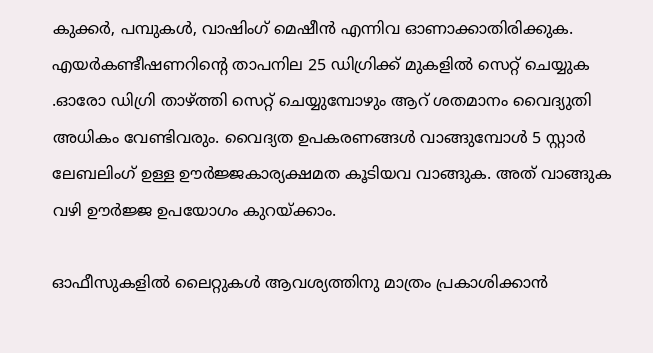കുക്കര്‍, പമ്പുകള്‍, വാഷിംഗ് മെഷീന്‍ എന്നിവ ഓണാക്കാതിരിക്കുക.
എയര്‍കണ്ടീഷണറിന്റെ താപനില 25 ഡിഗ്രിക്ക് മുകളില്‍ സെറ്റ് ചെയ്യുക .ഓരോ ഡിഗ്രി താഴ്ത്തി സെറ്റ് ചെയ്യുമ്പോഴും ആറ് ശതമാനം വൈദ്യുതി അധികം വേണ്ടിവരും. വൈദ്യത ഉപകരണങ്ങള്‍ വാങ്ങുമ്പോള്‍ 5 സ്റ്റാര്‍ ലേബലിംഗ് ഉള്ള ഊര്‍ജ്ജകാര്യക്ഷമത കൂടിയവ വാങ്ങുക. അത് വാങ്ങുക വഴി ഊര്‍ജ്ജ ഉപയോഗം കുറയ്ക്കാം.

ഓഫീസുകളില്‍ ലൈറ്റുകള്‍ ആവശ്യത്തിനു മാത്രം പ്രകാശിക്കാന്‍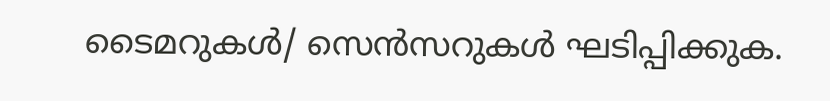ടൈമറുകള്‍/ സെന്‍സറുകള്‍ ഘടിപ്പിക്കുക.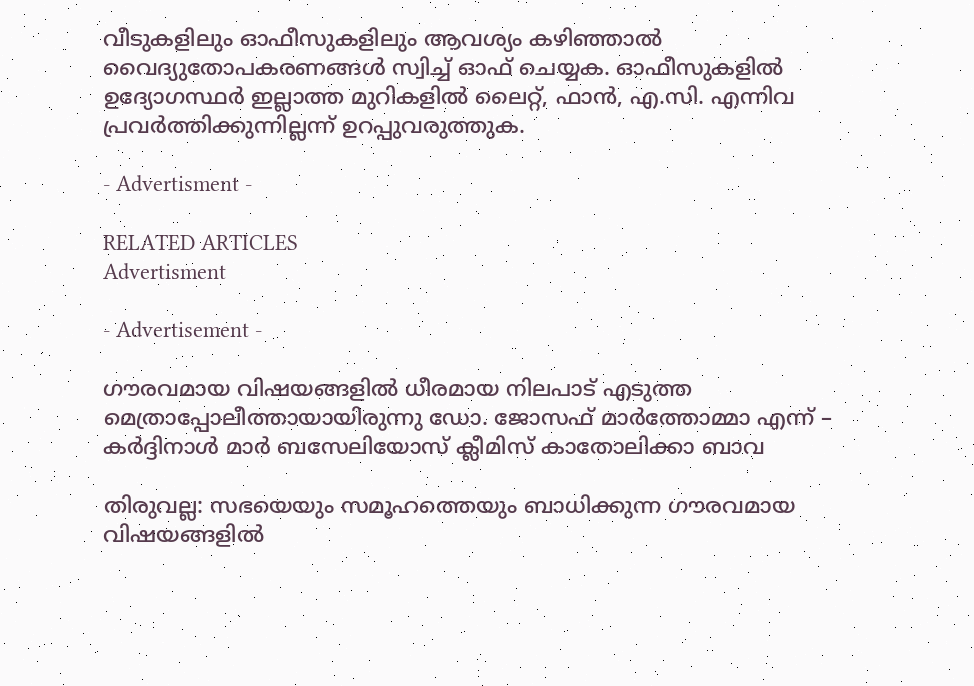വീടുകളിലും ഓഫീസുകളിലും ആവശ്യം കഴിഞ്ഞാല്‍ വൈദ്യുതോപകരണങ്ങള്‍ സ്വിച്ച് ഓഫ് ചെയ്യക. ഓഫീസുകളില്‍ ഉദ്യോഗസ്ഥര്‍ ഇല്ലാത്ത മുറികളില്‍ ലൈറ്റ്, ഫാന്‍, എ.സി. എന്നിവ പ്രവര്‍ത്തിക്കുന്നില്ലന്ന് ഉറപ്പുവരുത്തുക.

- Advertisment -

RELATED ARTICLES
Advertisment

- Advertisement -

ഗൗരവമായ വിഷയങ്ങളിൽ ധീരമായ നിലപാട് എടുത്ത മെത്രാപ്പോലീത്തായായിരുന്നു ഡോ. ജോസഫ് മാർത്തോമ്മാ എന്ന് –  കർദ്ദിനാൾ മാർ ബസേലിയോസ് ക്ലീമിസ് കാതോലിക്കാ ബാവ

തിരുവല്ല: സഭയെയും സമൂഹത്തെയും ബാധിക്കുന്ന ഗൗരവമായ വിഷയങ്ങളിൽ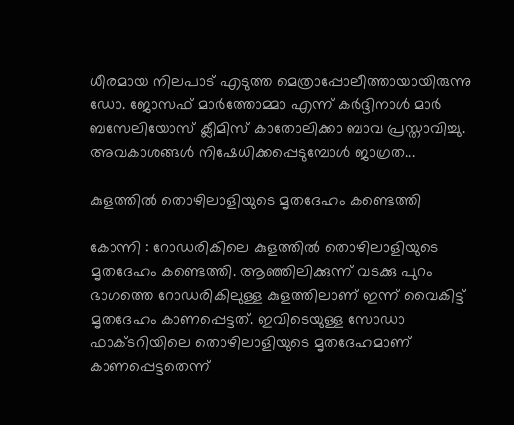ധീരമായ നിലപാട് എടുത്ത മെത്രാപ്പോലീത്തായായിരുന്നു ഡോ. ജോസഫ് മാർത്തോമ്മാ എന്ന് കർദ്ദിനാൾ മാർ ബസേലിയോസ് ക്ലീമിസ് കാതോലിക്കാ ബാവ പ്രസ്താവിച്ചു. അവകാശങ്ങൾ നിഷേധിക്കപ്പെടുമ്പോൾ ജാഗ്രത...

കുളത്തിൽ തൊഴിലാളിയുടെ മൃതദേഹം കണ്ടെത്തി

കോന്നി : റോഡരികിലെ കുളത്തിൽ തൊഴിലാളിയുടെ മൃതദേഹം കണ്ടെത്തി. ആഞ്ഞിലിക്കുന്ന് വടക്കു പുറം ഭാഗത്തെ റോഡരികിലുള്ള കുളത്തിലാണ് ഇന്ന് വൈകിട്ട് മൃതദേഹം കാണപ്പെട്ടത്. ഇവിടെയുള്ള സോഡാ ഫാക്ടറിയിലെ തൊഴിലാളിയുടെ മൃതദേഹമാണ് കാണപ്പെട്ടതെന്ന്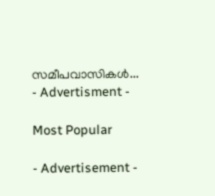സമീപവാസികൾ...
- Advertisment -

Most Popular

- Advertisement -